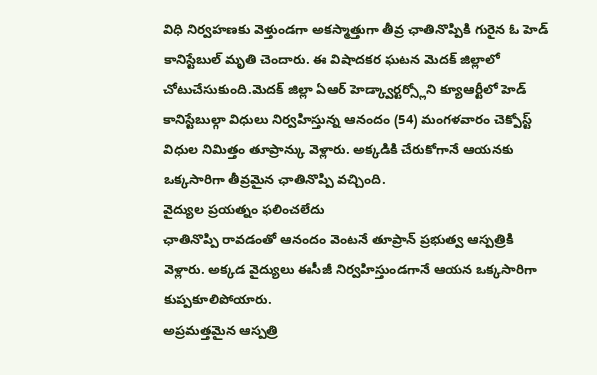విధి నిర్వహణకు వెళ్తుండగా అకస్మాత్తుగా తీవ్ర ఛాతినొప్పికి గురైన ఓ హెడ్ కానిస్టేబుల్ మృతి చెందారు. ఈ విషాదకర ఘటన మెదక్ జిల్లాలో చోటుచేసుకుంది.మెదక్ జిల్లా ఏఆర్ హెడ్క్వార్టర్స్లోని క్యూఆర్టీలో హెడ్ కానిస్టేబుల్గా విధులు నిర్వహిస్తున్న ఆనందం (54) మంగళవారం చెక్పోస్ట్ విధుల నిమిత్తం తూప్రాన్కు వెళ్లారు. అక్కడికి చేరుకోగానే ఆయనకు ఒక్కసారిగా తీవ్రమైన ఛాతినొప్పి వచ్చింది.
వైద్యుల ప్రయత్నం ఫలించలేదు
ఛాతినొప్పి రావడంతో ఆనందం వెంటనే తూప్రాన్ ప్రభుత్వ ఆస్పత్రికి వెళ్లారు. అక్కడ వైద్యులు ఈసీజీ నిర్వహిస్తుండగానే ఆయన ఒక్కసారిగా కుప్పకూలిపోయారు.
అప్రమత్తమైన ఆస్పత్రి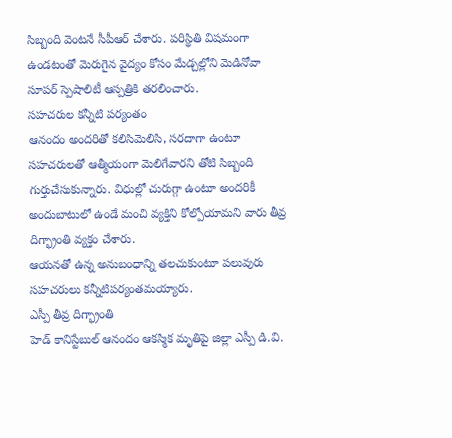సిబ్బంది వెంటనే సీపీఆర్ చేశారు. పరిస్థితి విషమంగా ఉండటంతో మెరుగైన వైద్యం కోసం మేడ్చల్లోని మెడినోవా సూపర్ స్పెషాలిటీ ఆస్పత్రికి తరలించారు.
సహచరుల కన్నీటి పర్యంతం
ఆనందం అందరితో కలిసిమెలిసి, సరదాగా ఉంటూ సహచరులతో ఆత్మీయంగా మెలిగేవారని తోటి సిబ్బంది గుర్తుచేసుకున్నారు. విధుల్లో చురుగ్గా ఉంటూ అందరికీ అందుబాటులో ఉండే మంచి వ్యక్తిని కోల్పోయామని వారు తీవ్ర దిగ్భ్రాంతి వ్యక్తం చేశారు.
ఆయనతో ఉన్న అనుబంధాన్ని తలచుకుంటూ పలువురు సహచరులు కన్నీటిపర్యంతమయ్యారు.
ఎస్పీ తీవ్ర దిగ్భ్రాంతి
హెడ్ కానిస్టేబుల్ ఆనందం ఆకస్మిక మృతిపై జిల్లా ఎస్పీ డి.వి.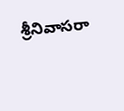శ్రీనివాసరా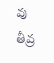వు తీవ్ర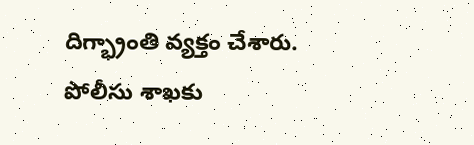దిగ్భ్రాంతి వ్యక్తం చేశారు.
పోలీసు శాఖకు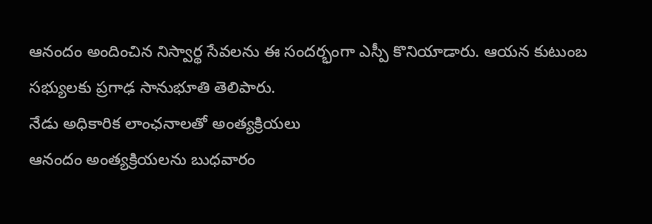ఆనందం అందించిన నిస్వార్థ సేవలను ఈ సందర్భంగా ఎస్పీ కొనియాడారు. ఆయన కుటుంబ సభ్యులకు ప్రగాఢ సానుభూతి తెలిపారు.
నేడు అధికారిక లాంఛనాలతో అంత్యక్రియలు
ఆనందం అంత్యక్రియలను బుధవారం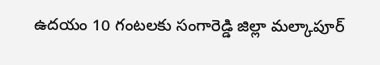ఉదయం 10 గంటలకు సంగారెడ్డి జిల్లా మల్కాపూర్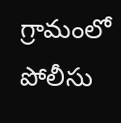గ్రామంలో పోలీసు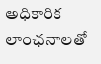అధికారిక లాంఛనాలతో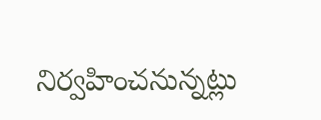నిర్వహించనున్నట్లు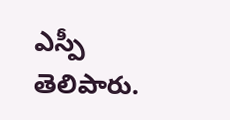ఎస్పీ తెలిపారు.